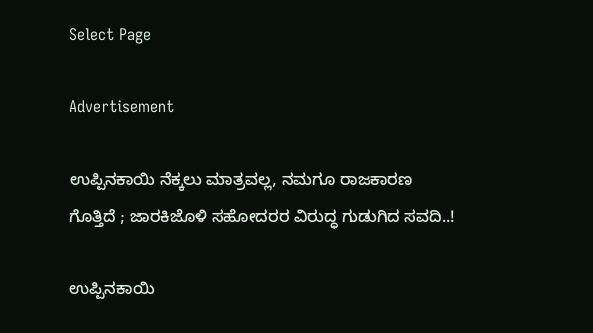Select Page

Advertisement

ಉಪ್ಪಿನಕಾಯಿ ನೆಕ್ಕಲು ಮಾತ್ರವಲ್ಲ, ನಮಗೂ ರಾಜಕಾರಣ ಗೊತ್ತಿದೆ ; ಜಾರಕಿಜೊಳಿ ಸಹೋದರರ ವಿರುದ್ಧ ಗುಡುಗಿದ ಸವದಿ..!

ಉಪ್ಪಿನಕಾಯಿ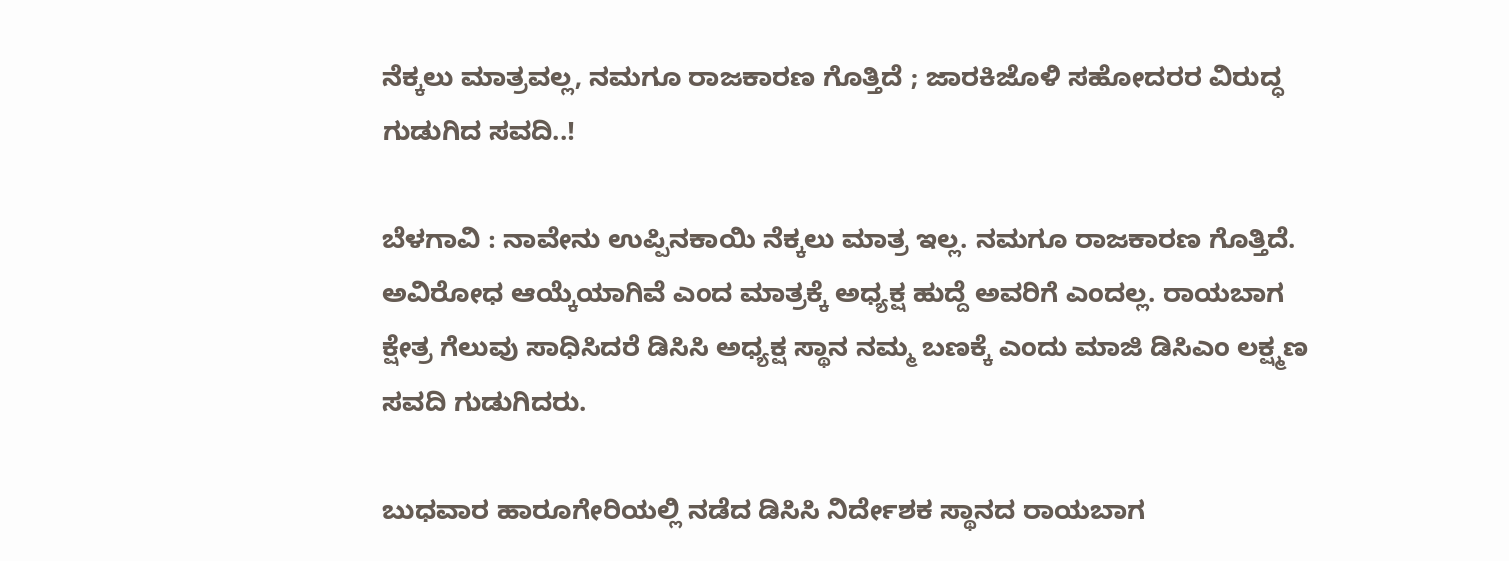ನೆಕ್ಕಲು ಮಾತ್ರವಲ್ಲ, ನಮಗೂ ರಾಜಕಾರಣ ಗೊತ್ತಿದೆ ; ಜಾರಕಿಜೊಳಿ ಸಹೋದರರ ವಿರುದ್ಧ ಗುಡುಗಿದ ಸವದಿ..!

ಬೆಳಗಾವಿ : ನಾವೇನು ಉಪ್ಪಿನಕಾಯಿ ನೆಕ್ಕಲು ಮಾತ್ರ ಇಲ್ಲ. ನಮಗೂ ರಾಜಕಾರಣ ಗೊತ್ತಿದೆ. ಅವಿರೋಧ ಆಯ್ಕೆಯಾಗಿವೆ ಎಂದ ಮಾತ್ರಕ್ಕೆ ಅಧ್ಯಕ್ಷ ಹುದ್ದೆ ಅವರಿಗೆ ಎಂದಲ್ಲ. ರಾಯಬಾಗ ಕ್ಷೇತ್ರ ಗೆಲುವು ಸಾಧಿಸಿದರೆ ಡಿಸಿಸಿ ಅಧ್ಯಕ್ಷ ಸ್ಥಾ‌ನ ನಮ್ಮ ಬಣಕ್ಕೆ ಎಂದು ಮಾಜಿ ಡಿಸಿಎಂ ಲಕ್ಷ್ಮಣ ಸವದಿ ಗುಡುಗಿದರು.

ಬುಧವಾರ ಹಾರೂಗೇರಿಯಲ್ಲಿ ನಡೆದ ಡಿಸಿಸಿ ನಿರ್ದೇಶಕ ಸ್ಥಾನದ ರಾಯಬಾಗ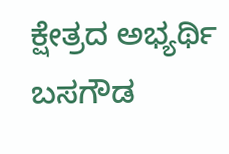ಕ್ಷೇತ್ರದ ಅಭ್ಯರ್ಥಿ ಬಸಗೌಡ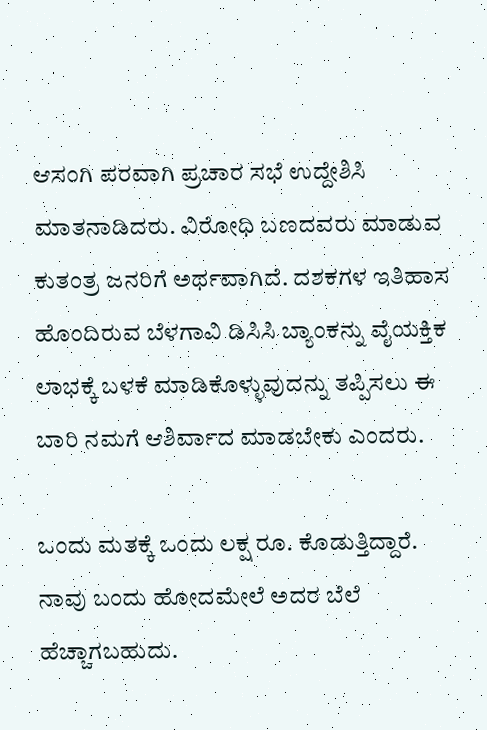ಆಸಂಗಿ ಪರವಾಗಿ ಪ್ರಚಾರ ಸಭೆ ಉದ್ದೇಶಿಸಿ ಮಾತನಾಡಿದರು. ವಿರೋಧಿ ಬಣದವರು ಮಾಡುವ ಕುತಂತ್ರ ಜನರಿಗೆ ಅರ್ಥವಾಗಿದೆ. ದಶಕಗಳ ಇತಿಹಾಸ ಹೊಂದಿರುವ ಬೆಳಗಾವಿ ಡಿಸಿಸಿ ಬ್ಯಾಂಕನ್ನು ವೈಯಕ್ತಿಕ ಲಾಭಕ್ಕೆ ಬಳಕೆ ಮಾಡಿಕೊಳ್ಳುವುದನ್ನು ತಪ್ಪಿಸಲು ಈ ಬಾರಿ ನಮಗೆ ಆಶಿರ್ವಾದ ಮಾಡಬೇಕು ಎಂದರು.

ಒಂದು ಮತಕ್ಕೆ ಒಂದು‌ ಲಕ್ಷ ರೂ. ಕೊಡುತ್ತಿದ್ದಾರೆ. ನಾವು ಬಂದು ಹೋದಮೇಲೆ ಅದರ ಬೆಲೆ ಹೆಚ್ಚಾಗಬಹುದು.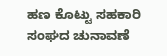ಹಣ ಕೊಟ್ಟು ಸಹಕಾರಿ ಸಂಘದ ಚುನಾವಣೆ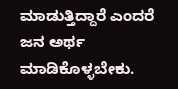ಮಾಡುತ್ತಿದ್ದಾರೆ ಎಂದರೆ ಜನ ಅರ್ಥ ಮಾಡಿಕೊಳ್ಳಬೇಕು.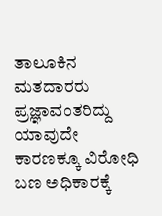ತಾಲೂಕಿನ ಮತದಾರರು ಪ್ರಜ್ಞಾವಂತರಿದ್ದು ಯಾವುದೇ ಕಾರಣಕ್ಕೂ ವಿರೋಧಿ ಬಣ ಅಧಿಕಾರಕ್ಕೆ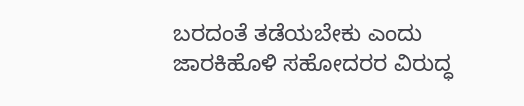ಬರದಂತೆ ತಡೆಯಬೇಕು ಎಂದು ಜಾರಕಿಹೊಳಿ ಸಹೋದರರ ವಿರುದ್ಧ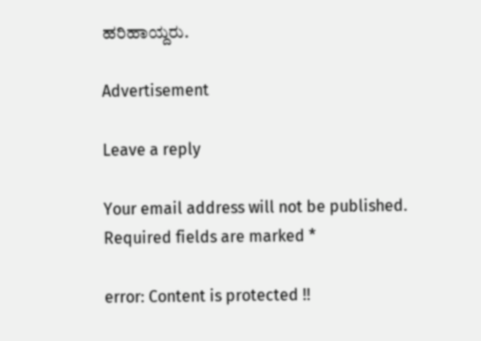ಹರಿಹಾಯ್ದರು.

Advertisement

Leave a reply

Your email address will not be published. Required fields are marked *

error: Content is protected !!